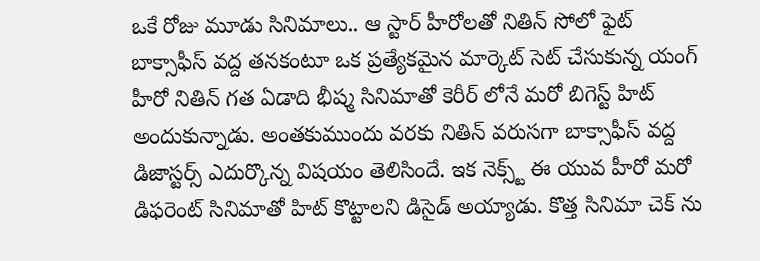ఒకే రోజు మూడు సినిమాలు.. ఆ స్టార్ హీరోలతో నితిన్ సోలో ఫైట్
బాక్సాఫీస్ వద్ద తనకంటూ ఒక ప్రత్యేకమైన మార్కెట్ సెట్ చేసుకున్న యంగ్ హీరో నితిన్ గత ఏడాది భీష్మ సినిమాతో కెరీర్ లోనే మరో బిగెస్ట్ హిట్ అందుకున్నాడు. అంతకుముందు వరకు నితిన్ వరుసగా బాక్సాఫీస్ వద్ద డిజాస్టర్స్ ఎదుర్కొన్న విషయం తెలిసిందే. ఇక నెక్స్ట్ ఈ యువ హీరో మరో డిఫరెంట్ సినిమాతో హిట్ కొట్టాలని డిసైడ్ అయ్యాడు. కొత్త సినిమా చెక్ ను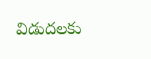విడుదలకు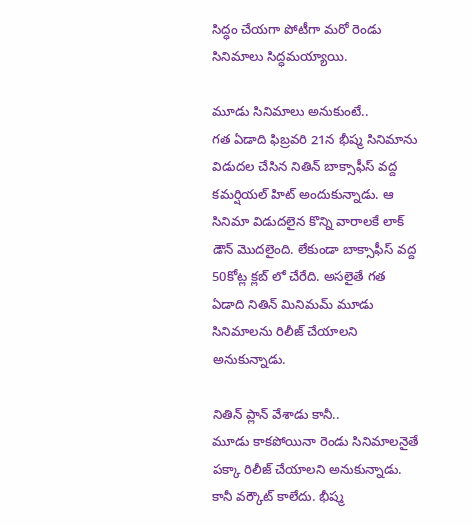సిద్ధం చేయగా పోటీగా మరో రెండు సినిమాలు సిద్ధమయ్యాయి.

మూడు సినిమాలు అనుకుంటే..
గత ఏడాది ఫిబ్రవరి 21న భీష్మ సినిమాను విడుదల చేసిన నితిన్ బాక్సాఫీస్ వద్ద కమర్షియల్ హిట్ అందుకున్నాడు. ఆ సినిమా విడుదలైన కొన్ని వారాలకే లాక్ డౌన్ మొదలైంది. లేకుండా బాక్సాఫీస్ వద్ద 50కోట్ల క్లబ్ లో చేరేది. అసలైతే గత ఏడాది నితిన్ మినిమమ్ మూడు సినిమాలను రిలీజ్ చేయాలని అనుకున్నాడు.

నితిన్ ప్లాన్ వేశాడు కానీ..
మూడు కాకపోయినా రెండు సినిమాలనైతే పక్కా రిలీజ్ చేయాలని అనుకున్నాడు. కానీ వర్కౌట్ కాలేదు. భీష్మ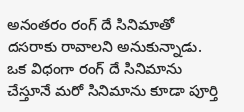అనంతరం రంగ్ దే సినిమాతో దసరాకు రావాలని అనుకున్నాడు. ఒక విధంగా రంగ్ దే సినిమాను చేస్తూనే మరో సినిమాను కూడా పూర్తి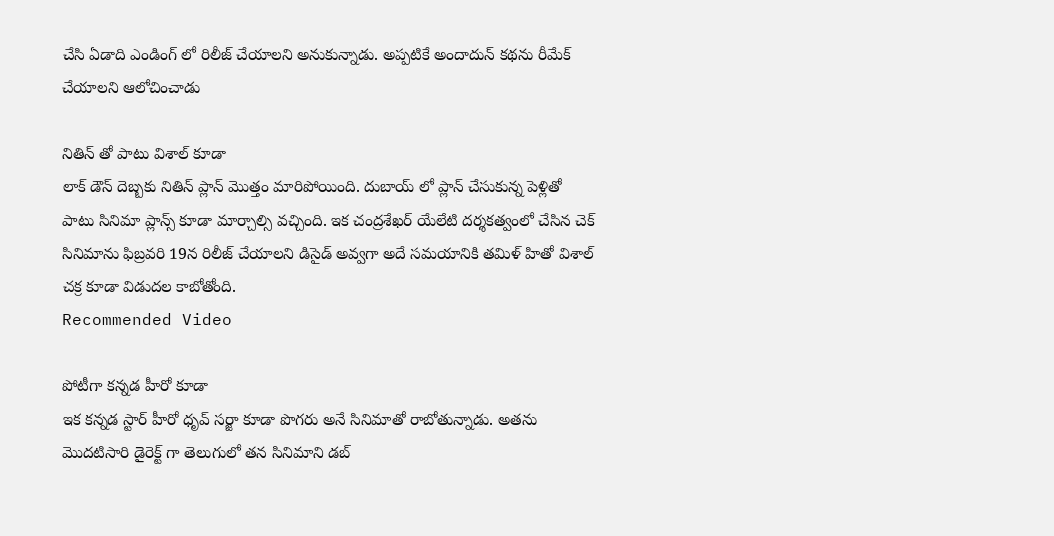చేసి ఏడాది ఎండింగ్ లో రిలీజ్ చేయాలని అనుకున్నాడు. అప్పటికే అందాదున్ కథను రీమేక్ చేయాలని ఆలోచించాడు

నితిన్ తో పాటు విశాల్ కూడా
లాక్ డౌన్ దెబ్బకు నితిన్ ప్లాన్ మొత్తం మారిపోయింది. దుబాయ్ లో ప్లాన్ చేసుకున్న పెళ్లితో పాటు సినిమా ప్లాన్స్ కూడా మార్చాల్సి వచ్చింది. ఇక చంద్రశేఖర్ యేలేటి దర్శకత్వంలో చేసిన చెక్ సినిమాను ఫిబ్రవరి 19న రిలీజ్ చేయాలని డిసైడ్ అవ్వగా అదే సమయానికి తమిళ్ హితో విశాల్ చక్ర కూడా విడుదల కాబోతోంది.
Recommended Video

పోటీగా కన్నడ హీరో కూడా
ఇక కన్నడ స్టార్ హీరో ధృవ్ సర్జా కూడా పొగరు అనే సినిమాతో రాబోతున్నాడు. అతను మొదటిసారి డైరెక్ట్ గా తెలుగులో తన సినిమాని డబ్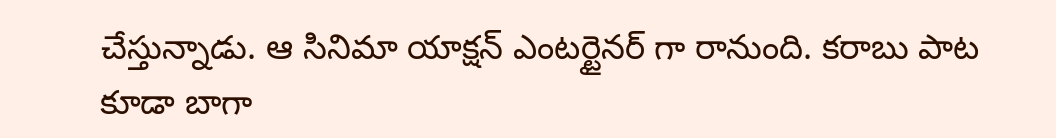చేస్తున్నాడు. ఆ సినిమా యాక్షన్ ఎంటర్టైనర్ గా రానుంది. కరాబు పాట కూడా బాగా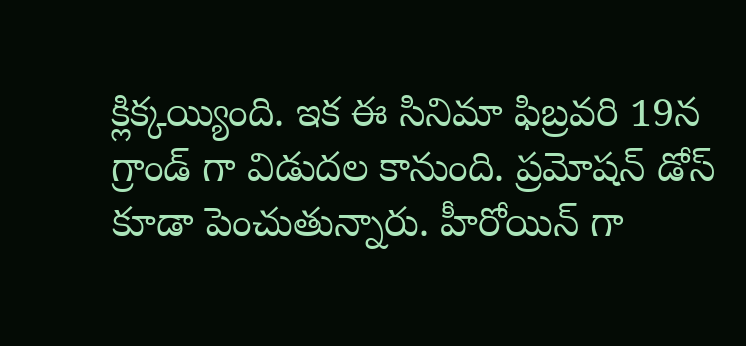క్లిక్కయ్యింది. ఇక ఈ సినిమా ఫిబ్రవరి 19న గ్రాండ్ గా విడుదల కానుంది. ప్రమోషన్ డోస్ కూడా పెంచుతున్నారు. హీరోయిన్ గా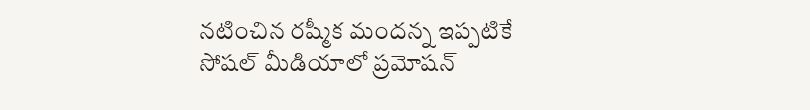నటించిన రష్మీక మందన్న ఇప్పటికే సోషల్ మీడియాలో ప్రమోషన్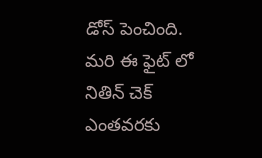డోస్ పెంచింది. మరి ఈ ఫైట్ లో నితిన్ చెక్ ఎంతవరకు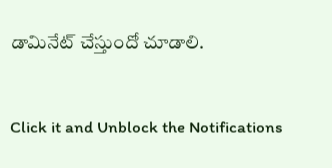డామినేట్ చేస్తుందో చూడాలి.


Click it and Unblock the Notifications